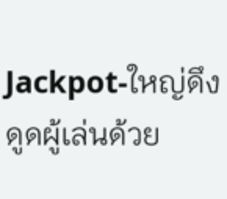Jackpot‑ใหญ่ดึงดูดผู้เล่นด้วย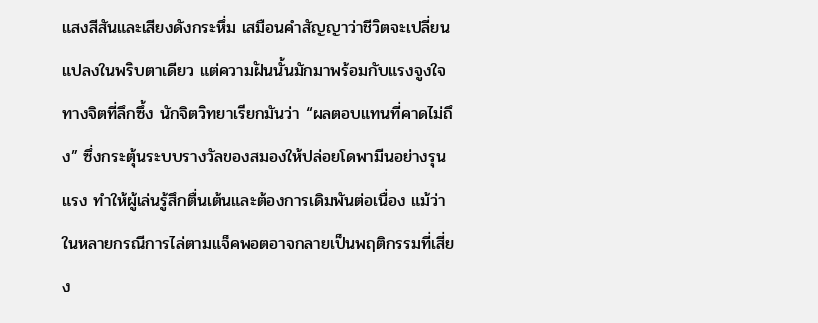แสงสีสันและเสียงดังกระหึ่ม เสมือนคำสัญญาว่าชีวิตจะเปลี่ยนแปลงในพริบตาเดียว แต่ความฝันนั้นมักมาพร้อมกับแรงจูงใจทางจิตที่ลึกซึ้ง นักจิตวิทยาเรียกมันว่า “ผลตอบแทนที่คาดไม่ถึง” ซึ่งกระตุ้นระบบรางวัลของสมองให้ปล่อยโดพามีนอย่างรุนแรง ทำให้ผู้เล่นรู้สึกตื่นเต้นและต้องการเดิมพันต่อเนื่อง แม้ว่าในหลายกรณีการไล่ตามแจ็คพอตอาจกลายเป็นพฤติกรรมที่เสี่ยง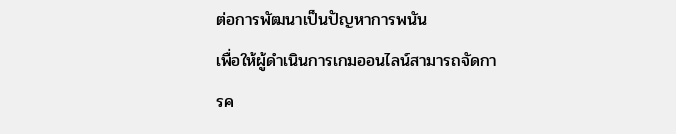ต่อการพัฒนาเป็นปัญหาการพนัน
เพื่อให้ผู้ดำเนินการเกมออนไลน์สามารถจัดการค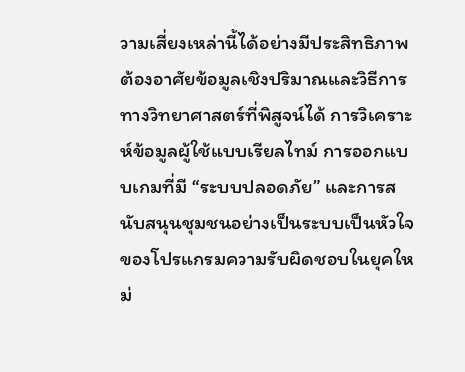วามเสี่ยงเหล่านี้ได้อย่างมีประสิทธิภาพ ต้องอาศัยข้อมูลเชิงปริมาณและวิธีการทางวิทยาศาสตร์ที่พิสูจน์ได้ การวิเคราะห์ข้อมูลผู้ใช้แบบเรียลไทม์ การออกแบบเกมที่มี “ระบบปลอดภัย” และการสนับสนุนชุมชนอย่างเป็นระบบเป็นหัวใจของโปรแกรมความรับผิดชอบในยุคใหม่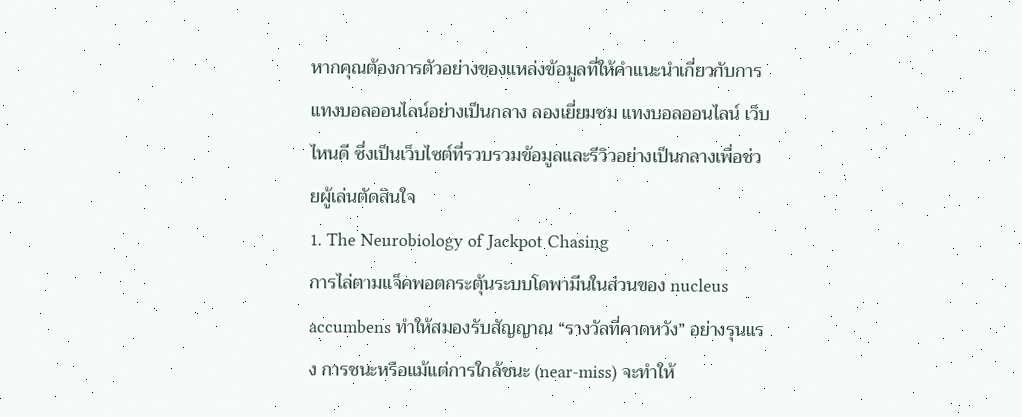หากคุณต้องการตัวอย่างของแหล่งข้อมูลที่ให้คำแนะนำเกี่ยวกับการแทงบอลออนไลน์อย่างเป็นกลาง ลองเยี่ยมชม แทงบอลออนไลน์ เว็บไหนดี ซึ่งเป็นเว็บไซต์ที่รวบรวมข้อมูลและรีวิวอย่างเป็นกลางเพื่อช่วยผู้เล่นตัดสินใจ
1. The Neurobiology of Jackpot Chasing
การไล่ตามแจ็คพอตกระตุ้นระบบโดพามีนในส่วนของ nucleus accumbens ทำให้สมองรับสัญญาณ “รางวัลที่คาดหวัง” อย่างรุนแรง การชนะหรือแม้แต่การใกล้ชนะ (near‑miss) จะทำให้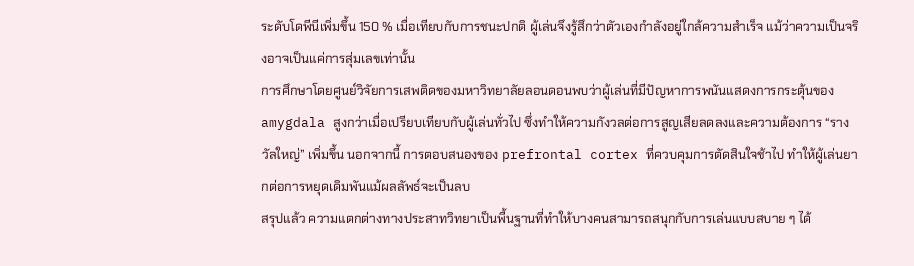ระดับโดพีนีเพิ่มขึ้น 150 % เมื่อเทียบกับการชนะปกติ ผู้เล่นจึงรู้สึกว่าตัวเองกำลังอยู่ใกล้ความสำเร็จ แม้ว่าความเป็นจริงอาจเป็นแค่การสุ่มเลขเท่านั้น
การศึกษาโดยศูนย์วิจัยการเสพติดของมหาวิทยาลัยลอนดอนพบว่าผู้เล่นที่มีปัญหาการพนันแสดงการกระตุ้นของ amygdala สูงกว่าเมื่อเปรียบเทียบกับผู้เล่นทั่วไป ซึ่งทำให้ความกังวลต่อการสูญเสียลดลงและความต้องการ “รางวัลใหญ่” เพิ่มขึ้น นอกจากนี้ การตอบสนองของ prefrontal cortex ที่ควบคุมการตัดสินใจช้าไป ทำให้ผู้เล่นยากต่อการหยุดเดิมพันแม้ผลลัพธ์จะเป็นลบ
สรุปแล้ว ความแตกต่างทางประสาทวิทยาเป็นพื้นฐานที่ทำให้บางคนสามารถสนุกกับการเล่นแบบสบาย ๆ ได้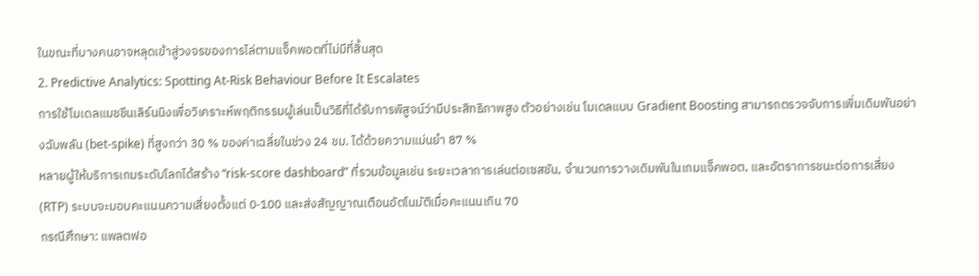ในขณะที่บางคนอาจหลุดเข้าสู่วงจรของการไล่ตามแจ็คพอตที่ไม่มีที่สิ้นสุด
2. Predictive Analytics: Spotting At‑Risk Behaviour Before It Escalates
การใช้โมเดลแมชชีนเลิร์นนิงเพื่อวิเคราะห์พฤติกรรมผู้เล่นเป็นวิธีที่ได้รับการพิสูจน์ว่ามีประสิทธิภาพสูง ตัวอย่างเช่น โมเดลแบบ Gradient Boosting สามารถตรวจจับการเพิ่มเดิมพันอย่างฉับพลัน (bet‑spike) ที่สูงกว่า 30 % ของค่าเฉลี่ยในช่วง 24 ชม. ได้ด้วยความแม่นยำ 87 %
หลายผู้ให้บริการเกมระดับโลกได้สร้าง “risk‑score dashboard” ที่รวมข้อมูลเช่น ระยะเวลาการเล่นต่อเซสชัน, จำนวนการวางเดิมพันในเกมแจ็คพอต, และอัตราการชนะต่อการเสี่ยง (RTP) ระบบจะมอบคะแนนความเสี่ยงตั้งแต่ 0‑100 และส่งสัญญาณเตือนอัตโนมัติเมื่อคะแนนเกิน 70
กรณีศึกษา: แพลตฟอ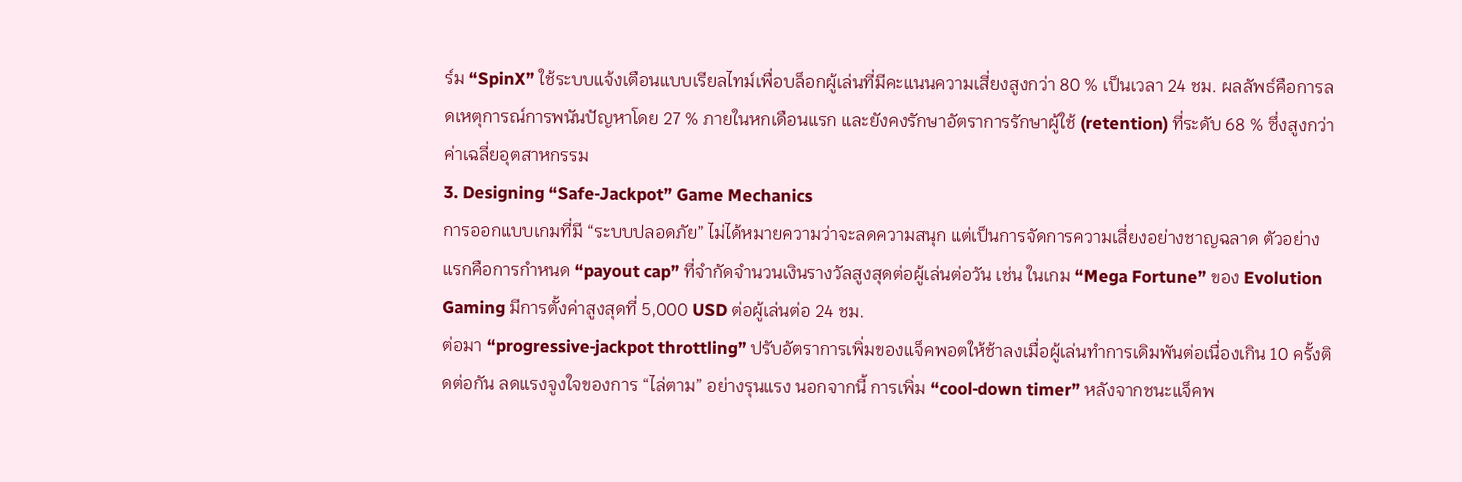ร์ม “SpinX” ใช้ระบบแจ้งเตือนแบบเรียลไทม์เพื่อบล็อกผู้เล่นที่มีคะแนนความเสี่ยงสูงกว่า 80 % เป็นเวลา 24 ชม. ผลลัพธ์คือการลดเหตุการณ์การพนันปัญหาโดย 27 % ภายในหกเดือนแรก และยังคงรักษาอัตราการรักษาผู้ใช้ (retention) ที่ระดับ 68 % ซึ่งสูงกว่าค่าเฉลี่ยอุตสาหกรรม
3. Designing “Safe‑Jackpot” Game Mechanics
การออกแบบเกมที่มี “ระบบปลอดภัย” ไม่ได้หมายความว่าจะลดความสนุก แต่เป็นการจัดการความเสี่ยงอย่างชาญฉลาด ตัวอย่างแรกคือการกำหนด “payout cap” ที่จำกัดจำนวนเงินรางวัลสูงสุดต่อผู้เล่นต่อวัน เช่น ในเกม “Mega Fortune” ของ Evolution Gaming มีการตั้งค่าสูงสุดที่ 5,000 USD ต่อผู้เล่นต่อ 24 ชม.
ต่อมา “progressive‑jackpot throttling” ปรับอัตราการเพิ่มของแจ็คพอตให้ช้าลงเมื่อผู้เล่นทำการเดิมพันต่อเนื่องเกิน 10 ครั้งติดต่อกัน ลดแรงจูงใจของการ “ไล่ตาม” อย่างรุนแรง นอกจากนี้ การเพิ่ม “cool‑down timer” หลังจากชนะแจ็คพ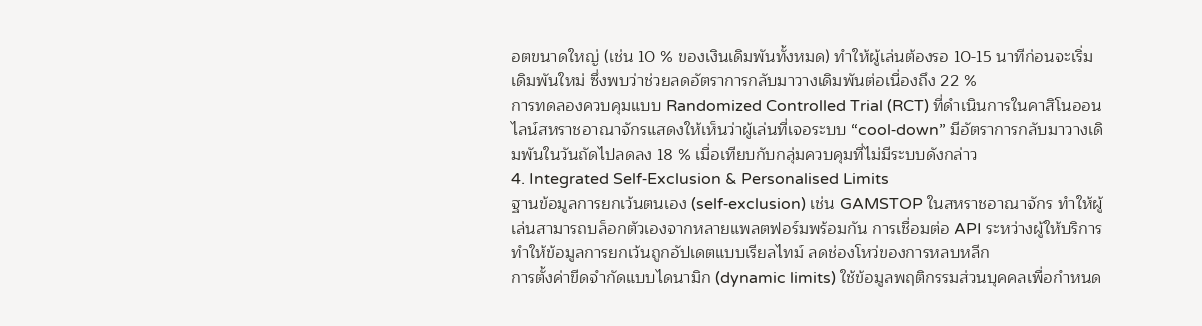อตขนาดใหญ่ (เช่น 10 % ของเงินเดิมพันทั้งหมด) ทำให้ผู้เล่นต้องรอ 10‑15 นาทีก่อนจะเริ่มเดิมพันใหม่ ซึ่งพบว่าช่วยลดอัตราการกลับมาวางเดิมพันต่อเนื่องถึง 22 %
การทดลองควบคุมแบบ Randomized Controlled Trial (RCT) ที่ดำเนินการในคาสิโนออนไลน์สหราชอาณาจักรแสดงให้เห็นว่าผู้เล่นที่เจอระบบ “cool‑down” มีอัตราการกลับมาวางเดิมพันในวันถัดไปลดลง 18 % เมื่อเทียบกับกลุ่มควบคุมที่ไม่มีระบบดังกล่าว
4. Integrated Self‑Exclusion & Personalised Limits
ฐานข้อมูลการยกเว้นตนเอง (self‑exclusion) เช่น GAMSTOP ในสหราชอาณาจักร ทำให้ผู้เล่นสามารถบล็อกตัวเองจากหลายแพลตฟอร์มพร้อมกัน การเชื่อมต่อ API ระหว่างผู้ให้บริการทำให้ข้อมูลการยกเว้นถูกอัปเดตแบบเรียลไทม์ ลดช่องโหว่ของการหลบหลีก
การตั้งค่าขีดจำกัดแบบไดนามิก (dynamic limits) ใช้ข้อมูลพฤติกรรมส่วนบุคคลเพื่อกำหนด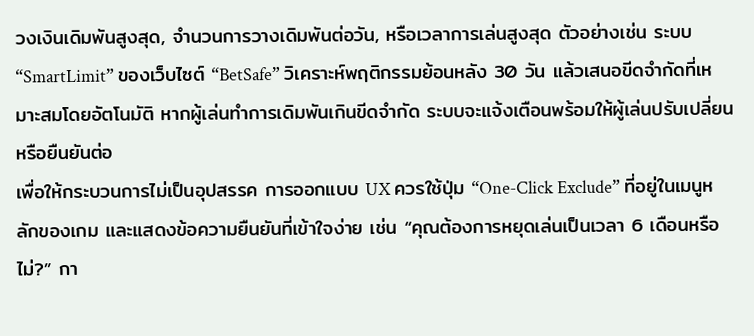วงเงินเดิมพันสูงสุด, จำนวนการวางเดิมพันต่อวัน, หรือเวลาการเล่นสูงสุด ตัวอย่างเช่น ระบบ “SmartLimit” ของเว็บไซต์ “BetSafe” วิเคราะห์พฤติกรรมย้อนหลัง 30 วัน แล้วเสนอขีดจำกัดที่เหมาะสมโดยอัตโนมัติ หากผู้เล่นทำการเดิมพันเกินขีดจำกัด ระบบจะแจ้งเตือนพร้อมให้ผู้เล่นปรับเปลี่ยนหรือยืนยันต่อ
เพื่อให้กระบวนการไม่เป็นอุปสรรค การออกแบบ UX ควรใช้ปุ่ม “One‑Click Exclude” ที่อยู่ในเมนูหลักของเกม และแสดงข้อความยืนยันที่เข้าใจง่าย เช่น “คุณต้องการหยุดเล่นเป็นเวลา 6 เดือนหรือไม่?” กา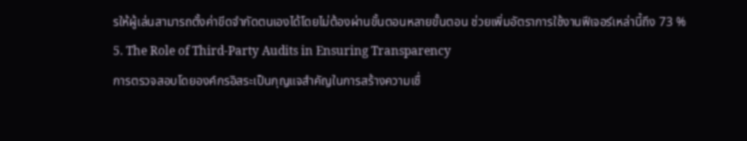รให้ผู้เล่นสามารถตั้งค่าขีดจำกัดตนเองได้โดยไม่ต้องผ่านขั้นตอนหลายขั้นตอน ช่วยเพิ่มอัตราการใช้งานฟีเจอร์เหล่านี้ถึง 73 %
5. The Role of Third‑Party Audits in Ensuring Transparency
การตรวจสอบโดยองค์กรอิสระเป็นกุญแจสำคัญในการสร้างความเชื่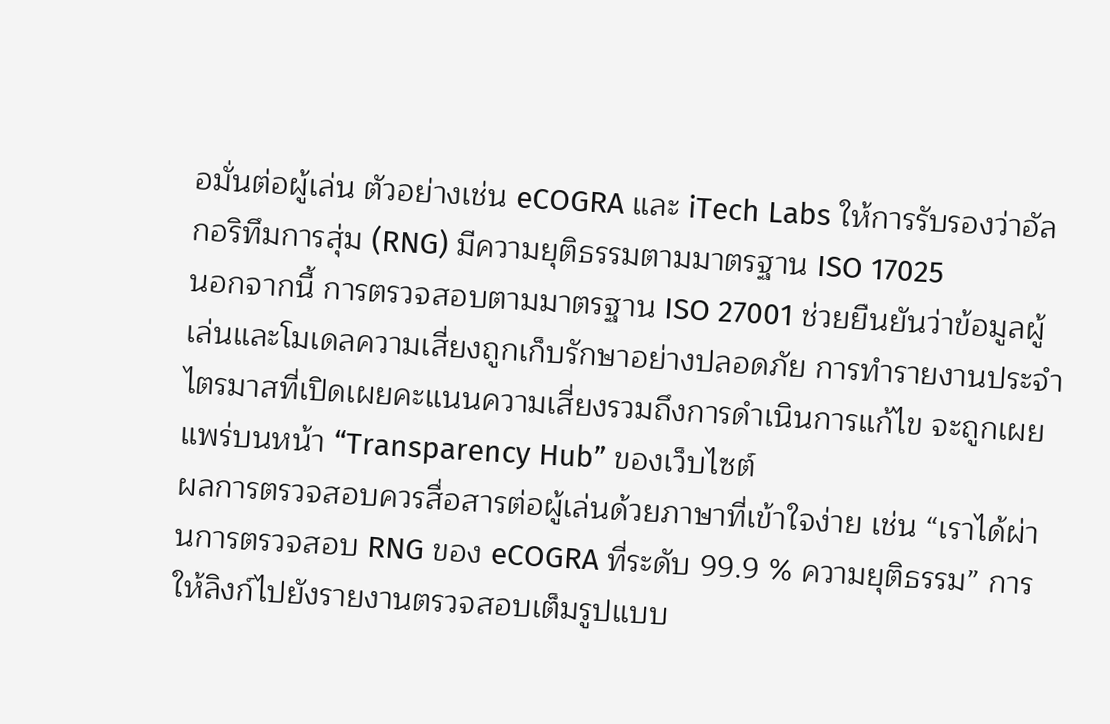อมั่นต่อผู้เล่น ตัวอย่างเช่น eCOGRA และ iTech Labs ให้การรับรองว่าอัลกอริทึมการสุ่ม (RNG) มีความยุติธรรมตามมาตรฐาน ISO 17025
นอกจากนี้ การตรวจสอบตามมาตรฐาน ISO 27001 ช่วยยืนยันว่าข้อมูลผู้เล่นและโมเดลความเสี่ยงถูกเก็บรักษาอย่างปลอดภัย การทำรายงานประจำไตรมาสที่เปิดเผยคะแนนความเสี่ยงรวมถึงการดำเนินการแก้ไข จะถูกเผยแพร่บนหน้า “Transparency Hub” ของเว็บไซต์
ผลการตรวจสอบควรสื่อสารต่อผู้เล่นด้วยภาษาที่เข้าใจง่าย เช่น “เราได้ผ่านการตรวจสอบ RNG ของ eCOGRA ที่ระดับ 99.9 % ความยุติธรรม” การให้ลิงก์ไปยังรายงานตรวจสอบเต็มรูปแบบ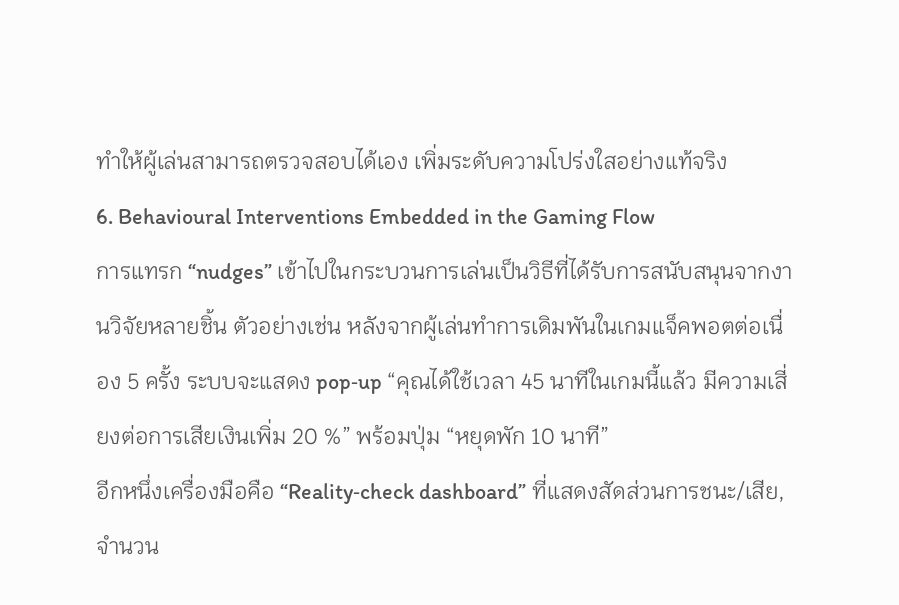ทำให้ผู้เล่นสามารถตรวจสอบได้เอง เพิ่มระดับความโปร่งใสอย่างแท้จริง
6. Behavioural Interventions Embedded in the Gaming Flow
การแทรก “nudges” เข้าไปในกระบวนการเล่นเป็นวิธีที่ได้รับการสนับสนุนจากงานวิจัยหลายชิ้น ตัวอย่างเช่น หลังจากผู้เล่นทำการเดิมพันในเกมแจ็คพอตต่อเนื่อง 5 ครั้ง ระบบจะแสดง pop‑up “คุณได้ใช้เวลา 45 นาทีในเกมนี้แล้ว มีความเสี่ยงต่อการเสียเงินเพิ่ม 20 %” พร้อมปุ่ม “หยุดพัก 10 นาที”
อีกหนึ่งเครื่องมือคือ “Reality‑check dashboard” ที่แสดงสัดส่วนการชนะ/เสีย, จำนวน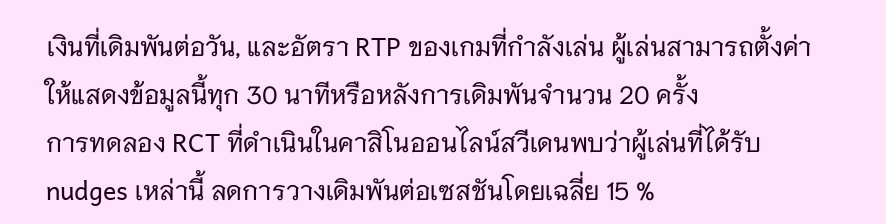เงินที่เดิมพันต่อวัน, และอัตรา RTP ของเกมที่กำลังเล่น ผู้เล่นสามารถตั้งค่าให้แสดงข้อมูลนี้ทุก 30 นาทีหรือหลังการเดิมพันจำนวน 20 ครั้ง
การทดลอง RCT ที่ดำเนินในคาสิโนออนไลน์สวีเดนพบว่าผู้เล่นที่ได้รับ nudges เหล่านี้ ลดการวางเดิมพันต่อเซสชันโดยเฉลี่ย 15 %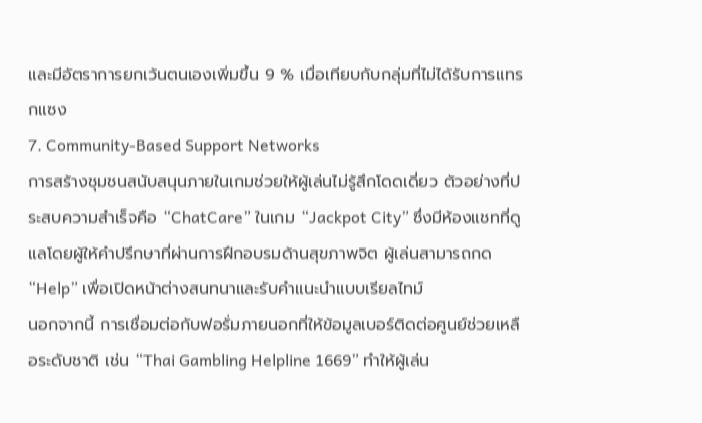และมีอัตราการยกเว้นตนเองเพิ่มขึ้น 9 % เมื่อเทียบกับกลุ่มที่ไม่ได้รับการแทรกแซง
7. Community‑Based Support Networks
การสร้างชุมชนสนับสนุนภายในเกมช่วยให้ผู้เล่นไม่รู้สึกโดดเดี่ยว ตัวอย่างที่ประสบความสำเร็จคือ “ChatCare” ในเกม “Jackpot City” ซึ่งมีห้องแชทที่ดูแลโดยผู้ให้คำปรึกษาที่ผ่านการฝึกอบรมด้านสุขภาพจิต ผู้เล่นสามารถกด “Help” เพื่อเปิดหน้าต่างสนทนาและรับคำแนะนำแบบเรียลไทม์
นอกจากนี้ การเชื่อมต่อกับฟอรั่มภายนอกที่ให้ข้อมูลเบอร์ติดต่อศูนย์ช่วยเหลือระดับชาติ เช่น “Thai Gambling Helpline 1669” ทำให้ผู้เล่น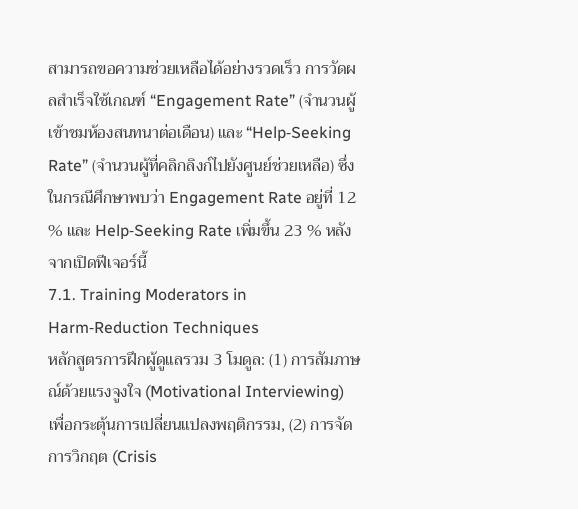สามารถขอความช่วยเหลือได้อย่างรวดเร็ว การวัดผลสำเร็จใช้เกณฑ์ “Engagement Rate” (จำนวนผู้เข้าชมห้องสนทนาต่อเดือน) และ “Help‑Seeking Rate” (จำนวนผู้ที่คลิกลิงก์ไปยังศูนย์ช่วยเหลือ) ซึ่งในกรณีศึกษาพบว่า Engagement Rate อยู่ที่ 12 % และ Help‑Seeking Rate เพิ่มขึ้น 23 % หลังจากเปิดฟีเจอร์นี้
7.1. Training Moderators in Harm‑Reduction Techniques
หลักสูตรการฝึกผู้ดูแลรวม 3 โมดูล: (1) การสัมภาษณ์ด้วยแรงจูงใจ (Motivational Interviewing) เพื่อกระตุ้นการเปลี่ยนแปลงพฤติกรรม, (2) การจัดการวิกฤต (Crisis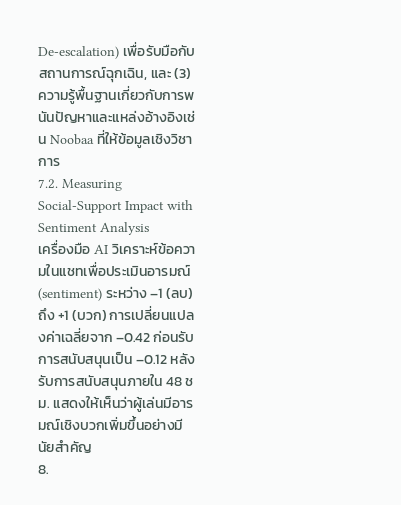De‑escalation) เพื่อรับมือกับสถานการณ์ฉุกเฉิน, และ (3) ความรู้พื้นฐานเกี่ยวกับการพนันปัญหาและแหล่งอ้างอิงเช่น Noobaa ที่ให้ข้อมูลเชิงวิชาการ
7.2. Measuring Social‑Support Impact with Sentiment Analysis
เครื่องมือ AI วิเคราะห์ข้อความในแชทเพื่อประเมินอารมณ์ (sentiment) ระหว่าง –1 (ลบ) ถึง +1 (บวก) การเปลี่ยนแปลงค่าเฉลี่ยจาก –0.42 ก่อนรับการสนับสนุนเป็น –0.12 หลังรับการสนับสนุนภายใน 48 ชม. แสดงให้เห็นว่าผู้เล่นมีอารมณ์เชิงบวกเพิ่มขึ้นอย่างมีนัยสำคัญ
8.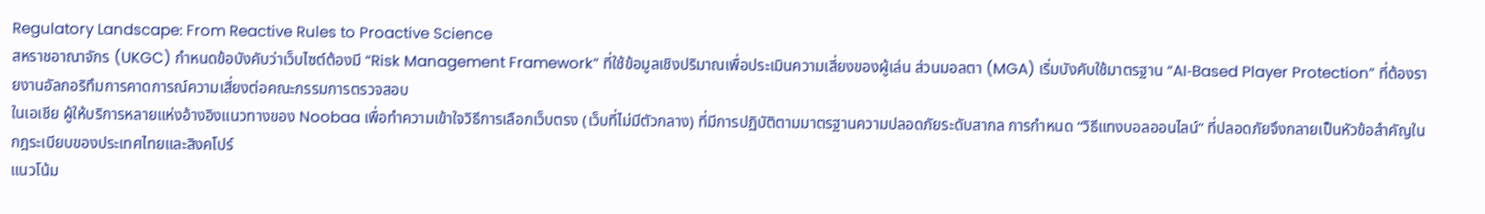Regulatory Landscape: From Reactive Rules to Proactive Science
สหราชอาณาจักร (UKGC) กำหนดข้อบังคับว่าเว็บไซต์ต้องมี “Risk Management Framework” ที่ใช้ข้อมูลเชิงปริมาณเพื่อประเมินความเสี่ยงของผู้เล่น ส่วนมอลตา (MGA) เริ่มบังคับใช้มาตรฐาน “AI‑Based Player Protection” ที่ต้องรายงานอัลกอริทึมการคาดการณ์ความเสี่ยงต่อคณะกรรมการตรวจสอบ
ในเอเชีย ผู้ให้บริการหลายแห่งอ้างอิงแนวทางของ Noobaa เพื่อทำความเข้าใจวิธีการเลือกเว็บตรง (เว็บที่ไม่มีตัวกลาง) ที่มีการปฏิบัติตามมาตรฐานความปลอดภัยระดับสากล การกำหนด “วิธีแทงบอลออนไลน์” ที่ปลอดภัยจึงกลายเป็นหัวข้อสำคัญในกฎระเบียบของประเทศไทยและสิงคโปร์
แนวโน้ม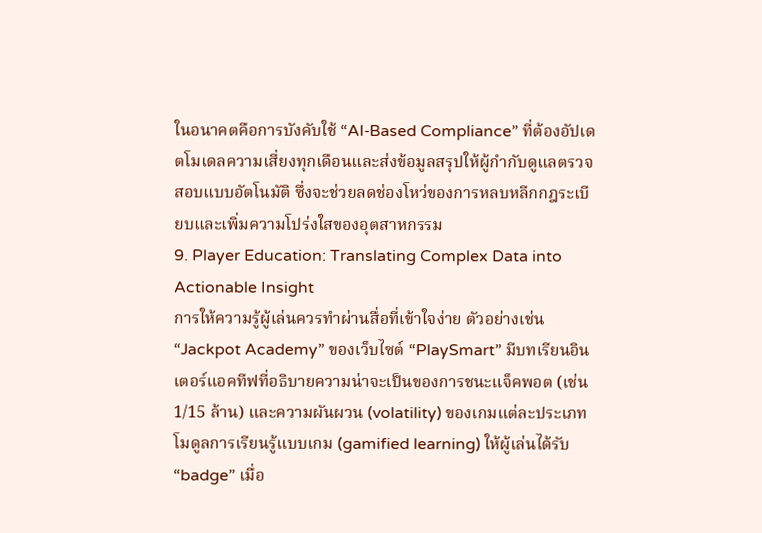ในอนาคตคือการบังคับใช้ “AI‑Based Compliance” ที่ต้องอัปเดตโมเดลความเสี่ยงทุกเดือนและส่งข้อมูลสรุปให้ผู้กำกับดูแลตรวจสอบแบบอัตโนมัติ ซึ่งจะช่วยลดช่องโหว่ของการหลบหลีกกฎระเบียบและเพิ่มความโปร่งใสของอุตสาหกรรม
9. Player Education: Translating Complex Data into Actionable Insight
การให้ความรู้ผู้เล่นควรทำผ่านสื่อที่เข้าใจง่าย ตัวอย่างเช่น “Jackpot Academy” ของเว็บไซต์ “PlaySmart” มีบทเรียนอินเตอร์แอคทีฟที่อธิบายความน่าจะเป็นของการชนะแจ็คพอต (เช่น 1/15 ล้าน) และความผันผวน (volatility) ของเกมแต่ละประเภท
โมดูลการเรียนรู้แบบเกม (gamified learning) ให้ผู้เล่นได้รับ “badge” เมื่อ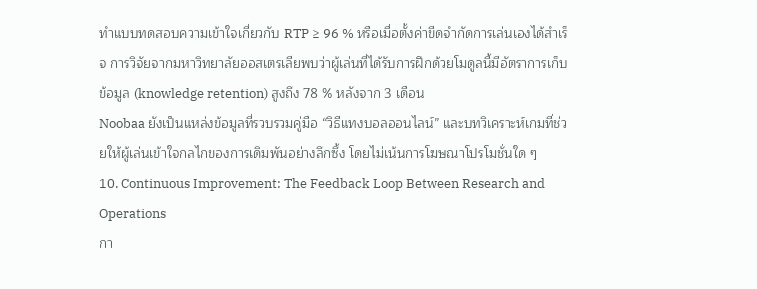ทำแบบทดสอบความเข้าใจเกี่ยวกับ RTP ≥ 96 % หรือเมื่อตั้งค่าขีดจำกัดการเล่นเองได้สำเร็จ การวิจัยจากมหาวิทยาลัยออสเตรเลียพบว่าผู้เล่นที่ได้รับการฝึกด้วยโมดูลนี้มีอัตราการเก็บข้อมูล (knowledge retention) สูงถึง 78 % หลังจาก 3 เดือน
Noobaa ยังเป็นแหล่งข้อมูลที่รวบรวมคู่มือ “วิธีแทงบอลออนไลน์” และบทวิเคราะห์เกมที่ช่วยให้ผู้เล่นเข้าใจกลไกของการเดิมพันอย่างลึกซึ้ง โดยไม่เน้นการโฆษณาโปรโมชั่นใด ๆ
10. Continuous Improvement: The Feedback Loop Between Research and Operations
กา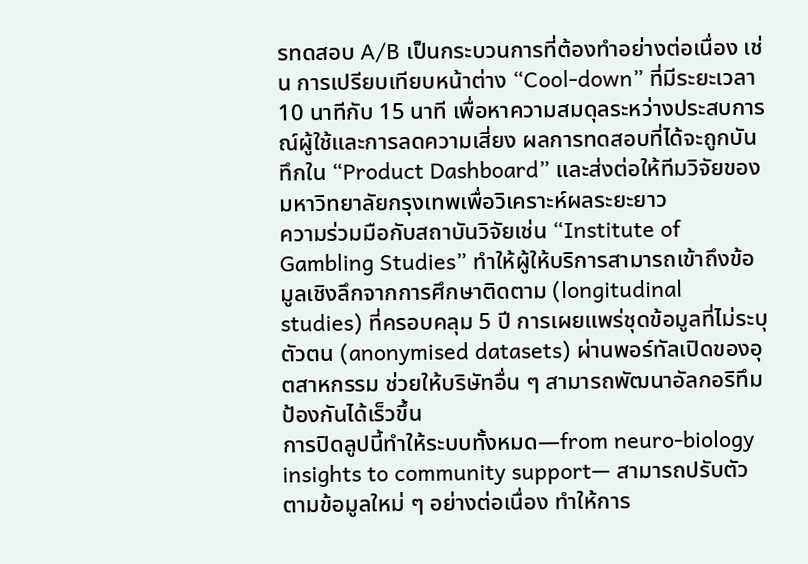รทดสอบ A/B เป็นกระบวนการที่ต้องทำอย่างต่อเนื่อง เช่น การเปรียบเทียบหน้าต่าง “Cool‑down” ที่มีระยะเวลา 10 นาทีกับ 15 นาที เพื่อหาความสมดุลระหว่างประสบการณ์ผู้ใช้และการลดความเสี่ยง ผลการทดสอบที่ได้จะถูกบันทึกใน “Product Dashboard” และส่งต่อให้ทีมวิจัยของมหาวิทยาลัยกรุงเทพเพื่อวิเคราะห์ผลระยะยาว
ความร่วมมือกับสถาบันวิจัยเช่น “Institute of Gambling Studies” ทำให้ผู้ให้บริการสามารถเข้าถึงข้อมูลเชิงลึกจากการศึกษาติดตาม (longitudinal studies) ที่ครอบคลุม 5 ปี การเผยแพร่ชุดข้อมูลที่ไม่ระบุตัวตน (anonymised datasets) ผ่านพอร์ทัลเปิดของอุตสาหกรรม ช่วยให้บริษัทอื่น ๆ สามารถพัฒนาอัลกอริทึมป้องกันได้เร็วขึ้น
การปิดลูปนี้ทำให้ระบบทั้งหมด—from neuro‑biology insights to community support— สามารถปรับตัวตามข้อมูลใหม่ ๆ อย่างต่อเนื่อง ทำให้การ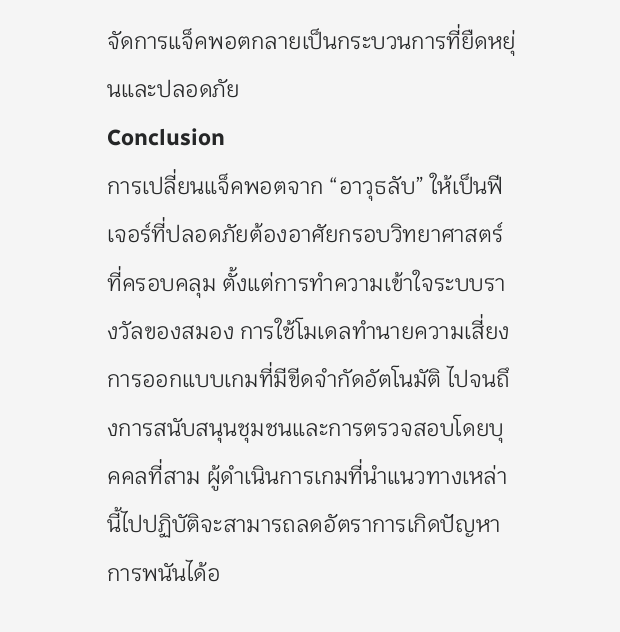จัดการแจ็คพอตกลายเป็นกระบวนการที่ยืดหยุ่นและปลอดภัย
Conclusion
การเปลี่ยนแจ็คพอตจาก “อาวุธลับ” ให้เป็นฟีเจอร์ที่ปลอดภัยต้องอาศัยกรอบวิทยาศาสตร์ที่ครอบคลุม ตั้งแต่การทำความเข้าใจระบบรางวัลของสมอง การใช้โมเดลทำนายความเสี่ยง การออกแบบเกมที่มีขีดจำกัดอัตโนมัติ ไปจนถึงการสนับสนุนชุมชนและการตรวจสอบโดยบุคคลที่สาม ผู้ดำเนินการเกมที่นำแนวทางเหล่านี้ไปปฏิบัติจะสามารถลดอัตราการเกิดปัญหาการพนันได้อ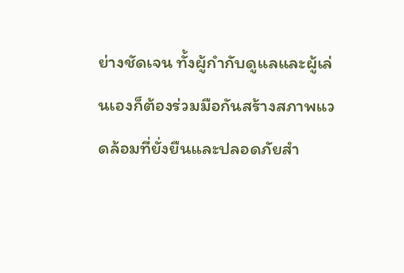ย่างชัดเจน ทั้งผู้กำกับดูแลและผู้เล่นเองก็ต้องร่วมมือกันสร้างสภาพแวดล้อมที่ยั่งยืนและปลอดภัยสำ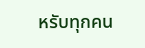หรับทุกคน